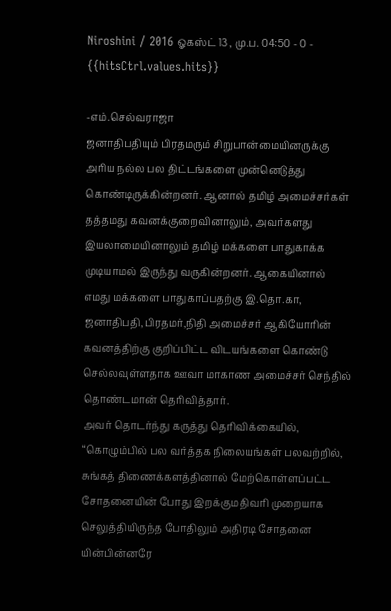Niroshini / 2016 ஓகஸ்ட் 13 , மு.ப. 04:50 - 0 - {{hitsCtrl.values.hits}}

-எம்.செல்வராஜா
ஜனாதிபதியும் பிரதமரும் சிறுபான்மையினருக்கு அரிய நல்ல பல திட்டங்களை முன்னெடுத்து கொண்டிருக்கின்றனர். ஆனால் தமிழ் அமைச்சர்கள் தத்தமது கவனக்குறைவினாலும், அவர்களது இயலாமையினாலும் தமிழ் மக்களை பாதுகாக்க முடியாமல் இருந்து வருகின்றனர். ஆகையினால் எமது மக்களை பாதுகாப்பதற்கு இ.தொ.கா, ஜனாதிபதி,பிரதமர்,நிதி அமைச்சர் ஆகியோரின் கவனத்திற்கு குறிப்பிட்ட விடயங்களை கொண்டு செல்லவுள்ளதாக ஊவா மாகாண அமைச்சர் செந்தில் தொண்டமான் தெரிவித்தார்.
அவர் தொடர்ந்து கருத்து தெரிவிக்கையில்,
“கொழும்பில் பல வர்த்தக நிலையங்கள் பலவற்றில், சுங்கத் திணைக்களத்தினால் மேற்கொள்ளப்பட்ட சோதனையின் போது இறக்குமதிவரி முறையாக செலுத்தியிருந்த போதிலும் அதிரடி சோதனை யின்பின்னரே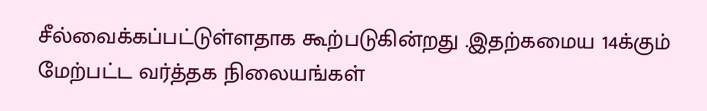சீல்வைக்கப்பட்டுள்ளதாக கூற்படுகின்றது .இதற்கமைய 14க்கும் மேற்பட்ட வர்த்தக நிலையங்கள்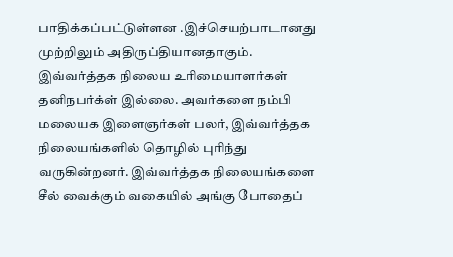பாதிக்கப்பட்டுள்ளன .இச்செயற்பாடானது முற்றிலும் அதிருப்தியானதாகும்.
இவ்வர்த்தக நிலைய உரிமையாளர்கள் தனிநபர்க்ள் இல்லை. அவர்களை நம்பி மலையக இளைஞர்கள் பலர், இவ்வர்த்தக நிலையங்களில் தொழில் புரிந்து வருகின்றனர். இவ்வர்த்தக நிலையங்களை சீல் வைக்கும் வகையில் அங்கு போதைப்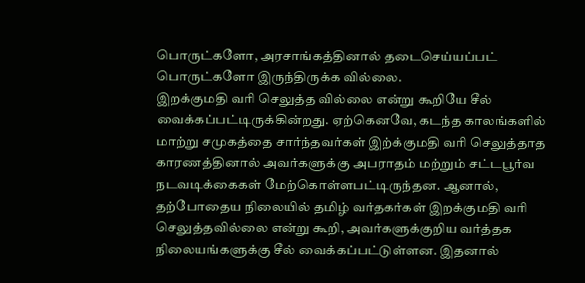பொருட்களோ, அரசாங்கத்தினால் தடைசெய்யப்பட் பொருட்களோ இருந்திருக்க வில்லை.
இறக்குமதி வரி செலுத்த வில்லை என்று கூறியே சீல் வைக்கப்பட்டிருக்கின்றது. ஏற்கெனவே, கடந்த காலங்களில் மாற்று சமுகத்தை சார்ந்தவர்கள் இற்க்குமதி வரி செலுத்தாத காரணத்தினால் அவர்களுக்கு அபராதம் மற்றும் சட்டபூர்வ நடவடிக்கைகள் மேற்கொள்ளபட்டிருந்தன. ஆனால், தற்போதைய நிலையில் தமிழ் வர்தகர்கள் இறக்குமதி வரி செலுத்தவில்லை என்று கூறி, அவர்களுக்குறிய வர்த்தக நிலையங்களுக்கு சீல் வைக்கப்பட்டுள்ளன. இதனால்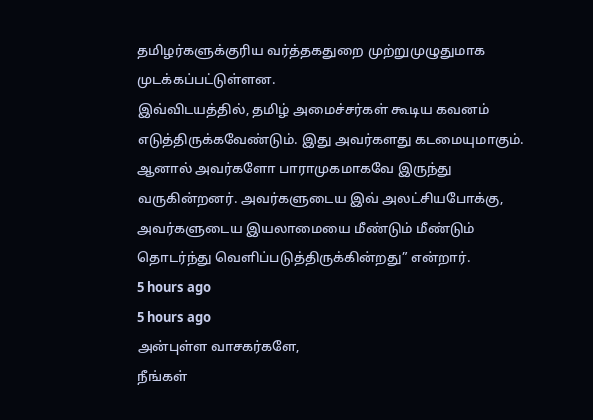தமிழர்களுக்குரிய வர்த்தகதுறை முற்றுமுழுதுமாக முடக்கப்பட்டுள்ளன.
இவ்விடயத்தில், தமிழ் அமைச்சர்கள் கூடிய கவனம் எடுத்திருக்கவேண்டும். இது அவர்களது கடமையுமாகும். ஆனால் அவர்களோ பாராமுகமாகவே இருந்து வருகின்றனர். அவர்களுடைய இவ் அலட்சியபோக்கு, அவர்களுடைய இயலாமையை மீண்டும் மீண்டும் தொடர்ந்து வெளிப்படுத்திருக்கின்றது” என்றார்.
5 hours ago
5 hours ago
அன்புள்ள வாசகர்களே,
நீங்கள்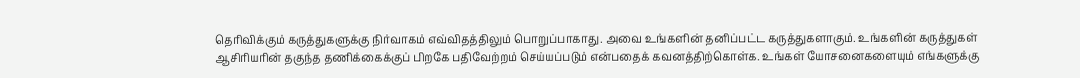தெரிவிக்கும் கருத்துகளுக்கு நிர்வாகம் எவ்விதத்திலும் பொறுப்பாகாது. அவை உங்களின் தனிப்பட்ட கருத்துகளாகும். உங்களின் கருத்துகள் ஆசிரியரின் தகுந்த தணிக்கைக்குப் பிறகே பதிவேற்றம் செய்யப்படும் என்பதைக் கவனத்திற்கொள்க. உங்கள் யோசனைகளையும் எங்களுக்கு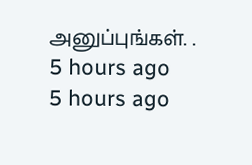அனுப்புங்கள். .
5 hours ago
5 hours ago